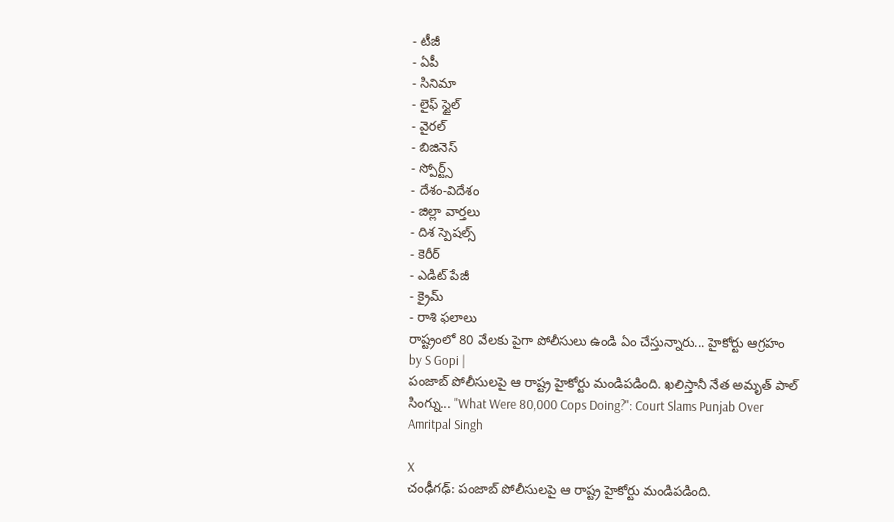- టీజీ
- ఏపీ
- సినిమా
- లైఫ్ స్టైల్
- వైరల్
- బిజినెస్
- స్పోర్ట్స్
- దేశం-విదేశం
- జిల్లా వార్తలు
- దిశ స్పెషల్స్
- కెరీర్
- ఎడిట్ పేజీ
- క్రైమ్
- రాశి ఫలాలు
రాష్ట్రంలో 80 వేలకు పైగా పోలీసులు ఉండి ఏం చేస్తున్నారు... హైకోర్టు ఆగ్రహం
by S Gopi |
పంజాబ్ పోలీసులపై ఆ రాష్ట్ర హైకోర్టు మండిపడింది. ఖలిస్తానీ నేత అమృత్ పాల్ సింగ్ను... "What Were 80,000 Cops Doing?": Court Slams Punjab Over Amritpal Singh

X
చంఢీగఢ్: పంజాబ్ పోలీసులపై ఆ రాష్ట్ర హైకోర్టు మండిపడింది.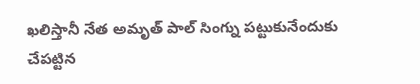ఖలిస్తానీ నేత అమృత్ పాల్ సింగ్ను పట్టుకునేందుకు చేపట్టిన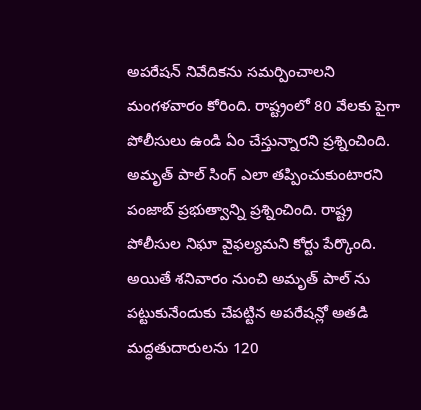అపరేషన్ నివేదికను సమర్పించాలని మంగళవారం కోరింది. రాష్ట్రంలో 80 వేలకు పైగా పోలీసులు ఉండి ఏం చేస్తున్నారని ప్రశ్నించింది. అమృత్ పాల్ సింగ్ ఎలా తప్పించుకుంటారని పంజాబ్ ప్రభుత్వాన్ని ప్రశ్నించింది. రాష్ట్ర పోలీసుల నిఘా వైఫల్యమని కోర్టు పేర్కొంది. అయితే శనివారం నుంచి అమృత్ పాల్ ను పట్టుకునేందుకు చేపట్టిన అపరేషన్లో అతడి మద్ధతుదారులను 120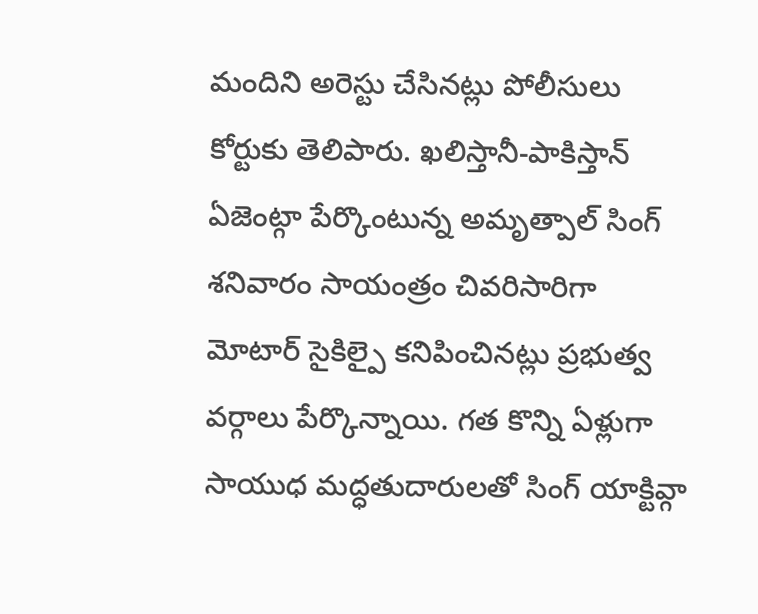మందిని అరెస్టు చేసినట్లు పోలీసులు కోర్టుకు తెలిపారు. ఖలిస్తానీ-పాకిస్తాన్ ఏజెంట్గా పేర్కొంటున్న అమృత్పాల్ సింగ్ శనివారం సాయంత్రం చివరిసారిగా మోటార్ సైకిల్పై కనిపించినట్లు ప్రభుత్వ వర్గాలు పేర్కొన్నాయి. గత కొన్ని ఏళ్లుగా సాయుధ మద్ధతుదారులతో సింగ్ యాక్టివ్గా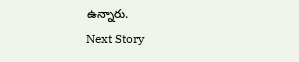ఉన్నారు.
Next Story